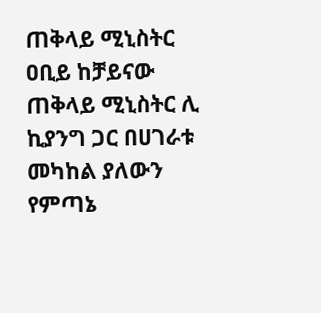ጠቅላይ ሚኒስትር ዐቢይ ከቻይናው ጠቅላይ ሚኒስትር ሊ ኪያንግ ጋር በሀገራቱ መካከል ያለውን የምጣኔ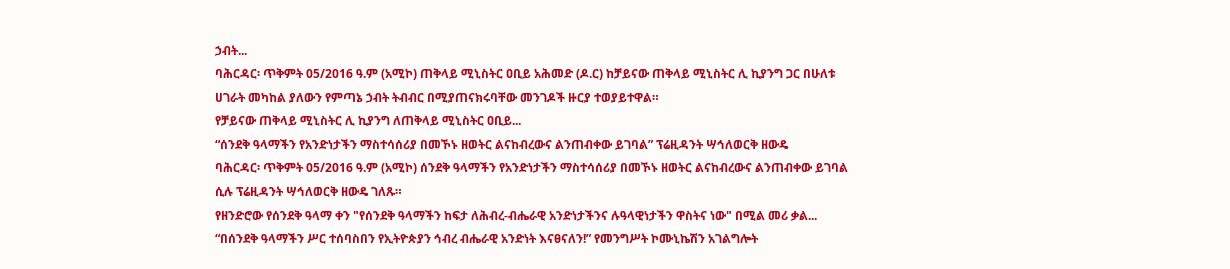ኃብት...
ባሕርዳር፡ ጥቅምት 05/2016 ዓ.ም (አሚኮ) ጠቅላይ ሚኒስትር ዐቢይ አሕመድ (ዶ.ር) ከቻይናው ጠቅላይ ሚኒስትር ሊ ኪያንግ ጋር በሁለቱ ሀገራት መካከል ያለውን የምጣኔ ኃብት ትብብር በሚያጠናክሩባቸው መንገዶች ዙርያ ተወያይተዋል።
የቻይናው ጠቅላይ ሚኒስትር ሊ ኪያንግ ለጠቅላይ ሚኒስትር ዐቢይ...
“ሰንደቅ ዓላማችን የአንድነታችን ማስተሳሰሪያ በመኾኑ ዘወትር ልናከብረውና ልንጠብቀው ይገባል” ፕሬዚዳንት ሣኅለወርቅ ዘውዴ
ባሕርዳር፡ ጥቅምት 05/2016 ዓ.ም (አሚኮ) ሰንደቅ ዓላማችን የአንድነታችን ማስተሳሰሪያ በመኾኑ ዘወትር ልናከብረውና ልንጠብቀው ይገባል ሲሉ ፕሬዚዳንት ሣኅለወርቅ ዘውዴ ገለጹ።
የዘንድሮው የሰንደቅ ዓላማ ቀን "የሰንደቅ ዓላማችን ከፍታ ለሕብረ-ብሔራዊ አንድነታችንና ሉዓላዊነታችን ዋስትና ነው" በሚል መሪ ቃል...
“በሰንደቅ ዓላማችን ሥር ተሰባስበን የኢትዮጵያን ኅብረ ብሔራዊ አንድነት እናፀናለን!” የመንግሥት ኮሙኒኬሽን አገልግሎት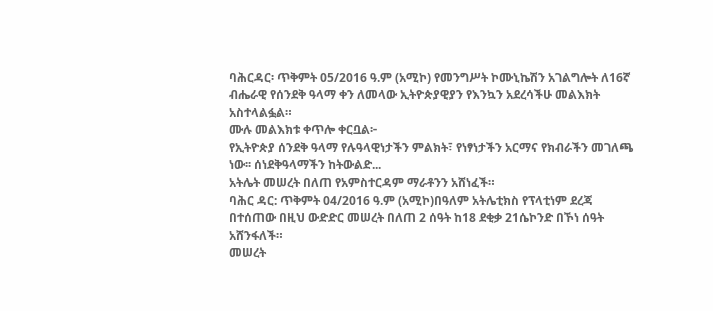ባሕርዳር፡ ጥቅምት 05/2016 ዓ.ም (አሚኮ) የመንግሥት ኮሙኒኬሽን አገልግሎት ለ16ኛ ብሔራዊ የሰንደቅ ዓላማ ቀን ለመላው ኢትዮጵያዊያን የእንኳን አደረሳችሁ መልእክት አስተላልፏል።
ሙሉ መልእክቱ ቀጥሎ ቀርቧል፦
የኢትዮጵያ ሰንደቅ ዓላማ የሉዓላዊነታችን ምልክት፣ የነፃነታችን አርማና የክብራችን መገለጫ ነው፡፡ ሰነደቅዓላማችን ከትውልድ...
አትሌት መሠረት በለጠ የአምስተርዳም ማራቶንን አሸነፈች።
ባሕር ዳር: ጥቅምት 04/2016 ዓ.ም (አሚኮ)በዓለም አትሌቲክስ የፕላቲነም ደረጃ በተሰጠው በዚህ ውድድር መሠረት በለጠ 2 ሰዓት ከ18 ደቂቃ 21ሴኮንድ በኾነ ሰዓት አሸንፋለች።
መሠረት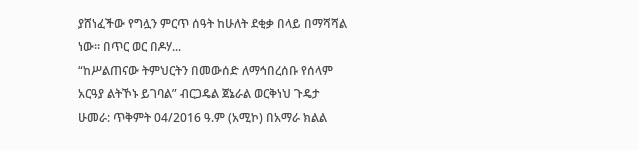ያሸነፈችው የግሏን ምርጥ ሰዓት ከሁለት ደቂቃ በላይ በማሻሻል ነው። በጥር ወር በዶሃ...
“ከሥልጠናው ትምህርትን በመውሰድ ለማኅበረሰቡ የሰላም አርዓያ ልትኾኑ ይገባል” ብርጋዴል ጀኔራል ወርቅነህ ጉዴታ
ሁመራ: ጥቅምት 04/2016 ዓ.ም (አሚኮ) በአማራ ክልል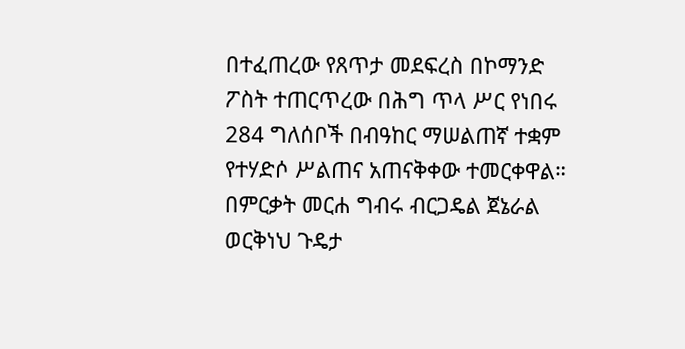በተፈጠረው የጸጥታ መደፍረስ በኮማንድ ፖስት ተጠርጥረው በሕግ ጥላ ሥር የነበሩ 284 ግለሰቦች በብዓከር ማሠልጠኛ ተቋም የተሃድሶ ሥልጠና አጠናቅቀው ተመርቀዋል።
በምርቃት መርሐ ግብሩ ብርጋዴል ጀኔራል ወርቅነህ ጉዴታ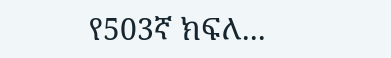የ503ኛ ክፍለ...